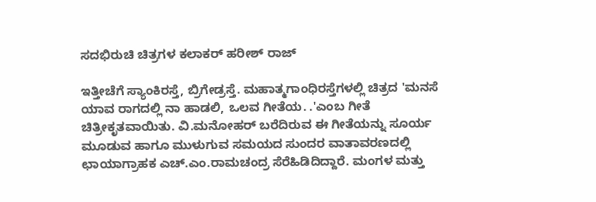ಸದಭಿರುಚಿ ಚಿತ್ರಗಳ ಕಲಾಕರ್ ಹರೀಶ್ ರಾಜ್

ಇತ್ತೀಚೆಗೆ ಸ್ಯಾಂಕಿರಸ್ತೆ, ಬ್ರಿಗೇಡ್ರಸ್ತೆ. ಮಹಾತ್ಮಗಾಂಧಿರಸ್ತೆಗಳಲ್ಲಿ ಚಿತ್ರದ 'ಮನಸೆ ಯಾವ ರಾಗದಲ್ಲಿ ನಾ ಹಾಡಲಿ, ಒಲವ ಗೀತೆಯ. .'ಎಂಬ ಗೀತೆ ಚಿತ್ರೀಕೃತವಾಯಿತು. ವಿ.ಮನೋಹರ್ ಬರೆದಿರುವ ಈ ಗೀತೆಯನ್ನು ಸೂರ್ಯ ಮೂಡುವ ಹಾಗೂ ಮುಳುಗುವ ಸಮಯದ ಸುಂದರ ವಾತಾವರಣದಲ್ಲಿ ಛಾಯಾಗ್ರಾಹಕ ಎಚ್.ಎಂ.ರಾಮಚಂದ್ರ ಸೆರೆಹಿಡಿದಿದ್ದಾರೆ. ಮಂಗಳ ಮತ್ತು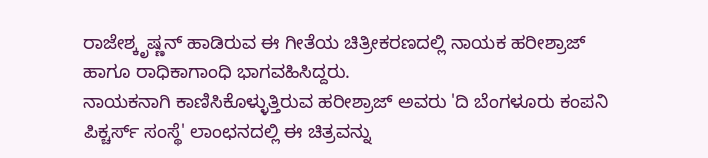ರಾಜೇಶ್ಕೃಷ್ಣನ್ ಹಾಡಿರುವ ಈ ಗೀತೆಯ ಚಿತ್ರೀಕರಣದಲ್ಲಿ ನಾಯಕ ಹರೀಶ್ರಾಜ್ ಹಾಗೂ ರಾಧಿಕಾಗಾಂಧಿ ಭಾಗವಹಿಸಿದ್ದರು.
ನಾಯಕನಾಗಿ ಕಾಣಿಸಿಕೊಳ್ಳುತ್ತಿರುವ ಹರೀಶ್ರಾಜ್ ಅವರು 'ದಿ ಬೆಂಗಳೂರು ಕಂಪನಿ ಪಿಕ್ಚರ್ಸ್ ಸಂಸ್ಥೆ' ಲಾಂಛನದಲ್ಲಿ ಈ ಚಿತ್ರವನ್ನು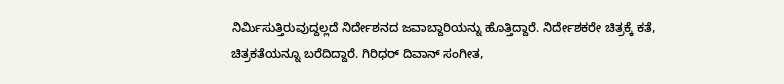ನಿರ್ಮಿಸುತ್ತಿರುವುದ್ದಲ್ಲದೆ ನಿರ್ದೇಶನದ ಜವಾಬ್ದಾರಿಯನ್ನು ಹೊತ್ತಿದ್ದಾರೆ. ನಿರ್ದೇಶಕರೇ ಚಿತ್ರಕ್ಕೆ ಕತೆ, ಚಿತ್ರಕತೆಯನ್ನೂ ಬರೆದಿದ್ದಾರೆ. ಗಿರಿಧರ್ ದಿವಾನ್ ಸಂಗೀತ,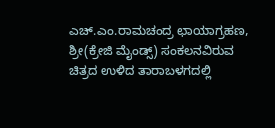ಎಚ್.ಎಂ.ರಾಮಚಂದ್ರ ಛಾಯಾಗ್ರಹಣ, ಶ್ರೀ(ಕ್ರೇಜಿ ಮೈಂಡ್ಸ್) ಸಂಕಲನವಿರುವ ಚಿತ್ರದ ಉಳಿದ ತಾರಾಬಳಗದಲ್ಲಿ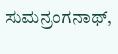ಸುಮನ್ರಂಗನಾಥ್,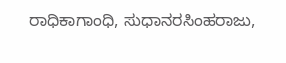ರಾಧಿಕಾಗಾಂಧಿ, ಸುಧಾನರಸಿಂಹರಾಜು,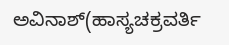ಅವಿನಾಶ್(ಹಾಸ್ಯಚಕ್ರವರ್ತಿ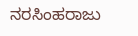ನರಸಿಂಹರಾಜು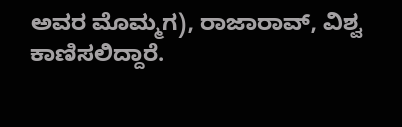ಅವರ ಮೊಮ್ಮಗ), ರಾಜಾರಾವ್, ವಿಶ್ವ ಕಾಣಿಸಲಿದ್ದಾರೆ.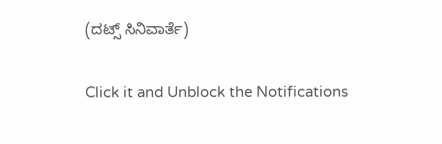(ದಟ್ಸ್ ಸಿನಿವಾರ್ತೆ)


Click it and Unblock the Notifications